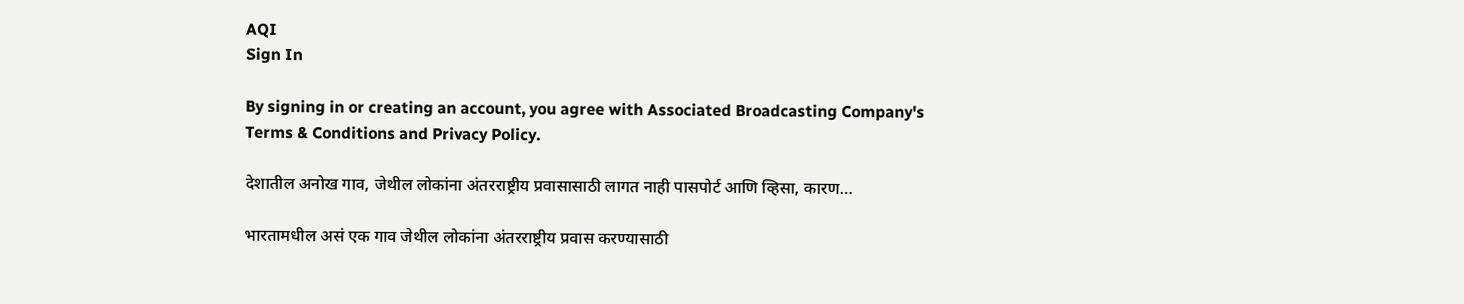AQI
Sign In

By signing in or creating an account, you agree with Associated Broadcasting Company's Terms & Conditions and Privacy Policy.

देशातील अनोख गाव, जेथील लोकांना अंतरराष्ट्रीय प्रवासासाठी लागत नाही पासपोर्ट आणि व्हिसा, कारण…

भारतामधील असं एक गाव जेथील लोकांना अंतरराष्ट्रीय प्रवास करण्यासाठी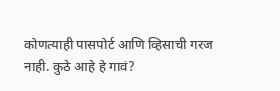कोणत्याही पासपोर्ट आणि व्हिसाची गरज नाही. कुठे आहे हे गावं?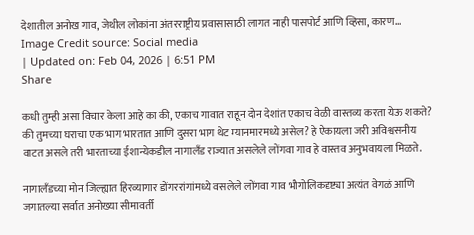देशातील अनोख गाव, जेथील लोकांना अंतरराष्ट्रीय प्रवासासाठी लागत नाही पासपोर्ट आणि व्हिसा, कारण...
Image Credit source: Social media
| Updated on: Feb 04, 2026 | 6:51 PM
Share

कधी तुम्ही असा विचार केला आहे का की, एकाच गावात राहून दोन देशांत एकाच वेळी वास्तव्य करता येऊ शकते? की तुमच्या घराचा एक भाग भारतात आणि दुसरा भाग थेट म्यानमारमध्ये असेल? हे ऐकायला जरी अविश्वसनीय वाटत असले तरी भारताच्या ईशान्येकडील नागालँड राज्यात असलेले लोंगवा गाव हे वास्तव अनुभवायला मिळते.

नागालँडच्या मोन जिल्ह्यात हिरव्यागार डोंगररांगांमध्ये वसलेले लोंगवा गाव भौगोलिकदृष्ट्या अत्यंत वेगळं आणि जगातल्या सर्वात अनोख्या सीमावर्ती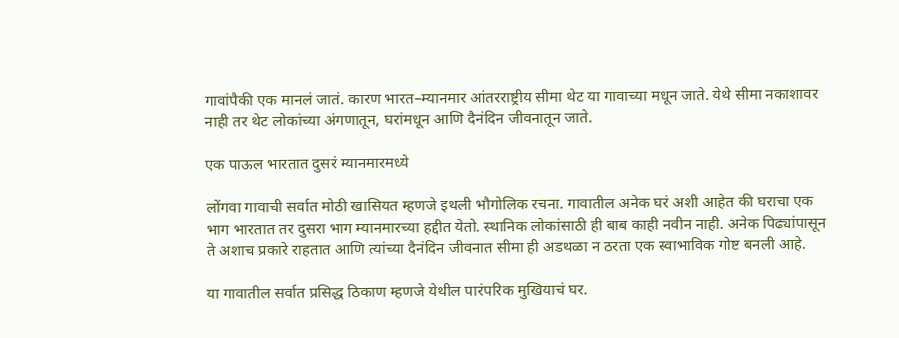गावांपैकी एक मानलं जातं. कारण भारत–म्यानमार आंतरराष्ट्रीय सीमा थेट या गावाच्या मधून जाते. येथे सीमा नकाशावर नाही तर थेट लोकांच्या अंगणातून, घरांमधून आणि दैनंदिन जीवनातून जाते.

एक पाऊल भारतात दुसरं म्यानमारमध्ये

लोंगवा गावाची सर्वात मोठी खासियत म्हणजे इथली भौगोलिक रचना. गावातील अनेक घरं अशी आहेत की घराचा एक भाग भारतात तर दुसरा भाग म्यानमारच्या हद्दीत येतो. स्थानिक लोकांसाठी ही बाब काही नवीन नाही. अनेक पिढ्यांपासून ते अशाच प्रकारे राहतात आणि त्यांच्या दैनंदिन जीवनात सीमा ही अडथळा न ठरता एक स्वाभाविक गोष्ट बनली आहे.

या गावातील सर्वात प्रसिद्ध ठिकाण म्हणजे येथील पारंपरिक मुखियाचं घर.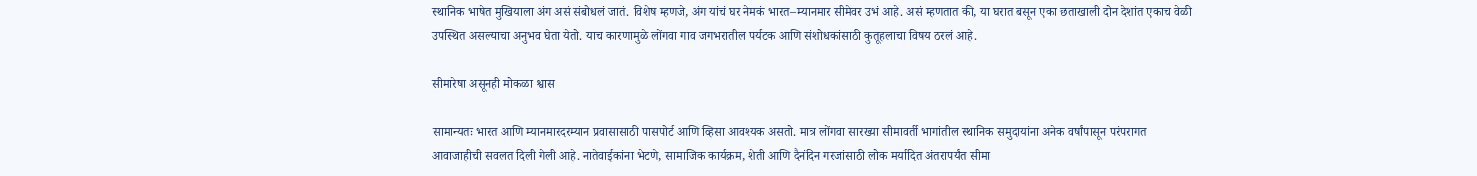स्थानिक भाषेत मुखियाला अंग असं संबोधलं जातं. विशेष म्हणजे, अंग यांचं घर नेमकं भारत–म्यानमार सीमेवर उभं आहे. असं म्हणतात की, या घरात बसून एका छताखाली दोन देशांत एकाच वेळी उपस्थित असल्याचा अनुभव घेता येतो. याच कारणामुळे लोंगवा गाव जगभरातील पर्यटक आणि संशोधकांसाठी कुतूहलाचा विषय ठरलं आहे.

सीमारेषा असूनही मोकळा श्वास

सामान्यतः भारत आणि म्यानमारदरम्यान प्रवासासाठी पासपोर्ट आणि व्हिसा आवश्यक असतो. मात्र लोंगवा सारख्या सीमावर्ती भागांतील स्थानिक समुदायांना अनेक वर्षांपासून परंपरागत आवाजाहीची सवलत दिली गेली आहे. नातेवाईकांना भेटणे, सामाजिक कार्यक्रम, शेती आणि दैनंदिन गरजांसाठी लोक मर्यादित अंतरापर्यंत सीमा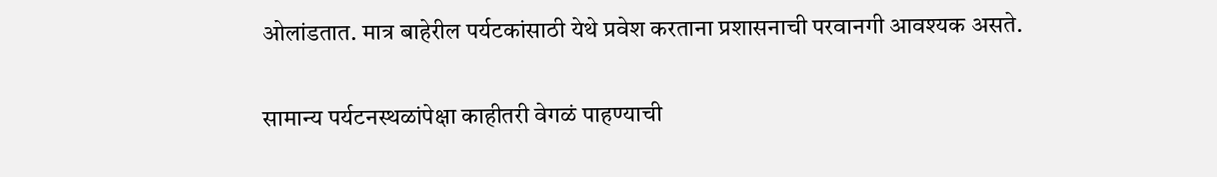ओलांडतात. मात्र बाहेरील पर्यटकांसाठी येथे प्रवेश करताना प्रशासनाची परवानगी आवश्यक असते.

सामान्य पर्यटनस्थळांपेक्षा काहीतरी वेगळं पाहण्याची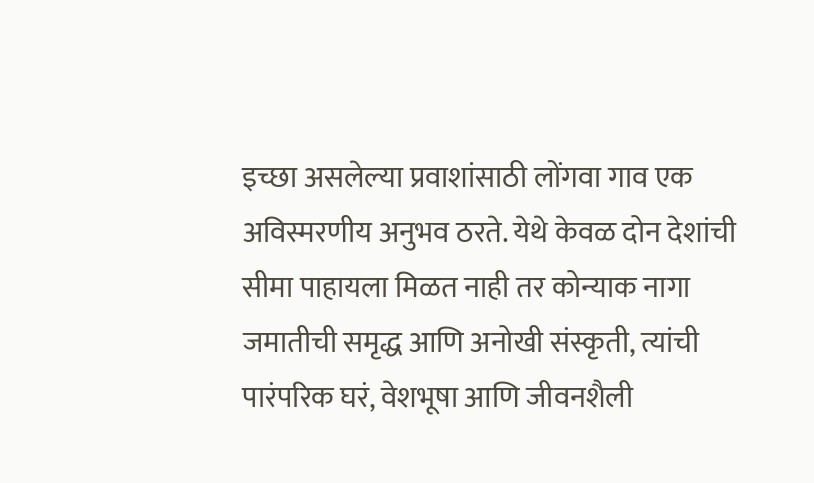इच्छा असलेल्या प्रवाशांसाठी लोंगवा गाव एक अविस्मरणीय अनुभव ठरते. येथे केवळ दोन देशांची सीमा पाहायला मिळत नाही तर कोन्याक नागा जमातीची समृद्ध आणि अनोखी संस्कृती, त्यांची पारंपरिक घरं, वेशभूषा आणि जीवनशैली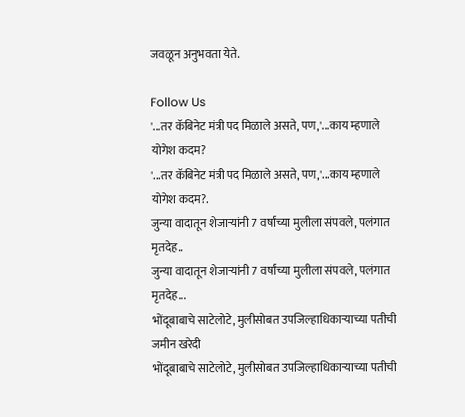जवळून अनुभवता येते.

Follow Us
'...तर कॅबिनेट मंत्री पद मिळाले असते, पण,'...काय म्हणाले योगेश कदम?
'...तर कॅबिनेट मंत्री पद मिळाले असते, पण,'...काय म्हणाले योगेश कदम?.
जुन्या वादातून शेजाऱ्यांनी 7 वर्षांच्या मुलीला संपवले, पलंगात मृतदेह..
जुन्या वादातून शेजाऱ्यांनी 7 वर्षांच्या मुलीला संपवले, पलंगात मृतदेह...
भोंदूबाबाचे साटेलोटे, मुलीसोबत उपजिल्हाधिकाऱ्याच्या पतीची जमीन खरेदी
भोंदूबाबाचे साटेलोटे, मुलीसोबत उपजिल्हाधिकाऱ्याच्या पतीची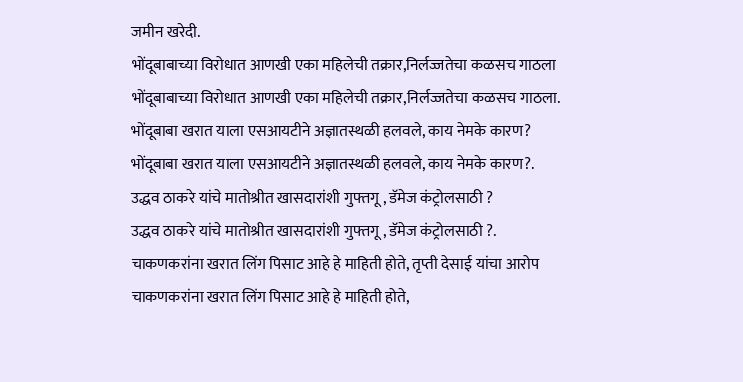जमीन खरेदी.
भोंदूबाबाच्या विरोधात आणखी एका महिलेची तक्रार,निर्लज्जतेचा कळसच गाठला
भोंदूबाबाच्या विरोधात आणखी एका महिलेची तक्रार,निर्लज्जतेचा कळसच गाठला.
भोंदूबाबा खरात याला एसआयटीने अज्ञातस्थळी हलवले, काय नेमके कारण?
भोंदूबाबा खरात याला एसआयटीने अज्ञातस्थळी हलवले, काय नेमके कारण?.
उद्धव ठाकरे यांचे मातोश्रीत खासदारांशी गुफ्तगू , डॅमेज कंट्रोलसाठी ?
उद्धव ठाकरे यांचे मातोश्रीत खासदारांशी गुफ्तगू , डॅमेज कंट्रोलसाठी ?.
चाकणकरांना खरात लिंग पिसाट आहे हे माहिती होते, तृप्ती देसाई यांचा आरोप
चाकणकरांना खरात लिंग पिसाट आहे हे माहिती होते,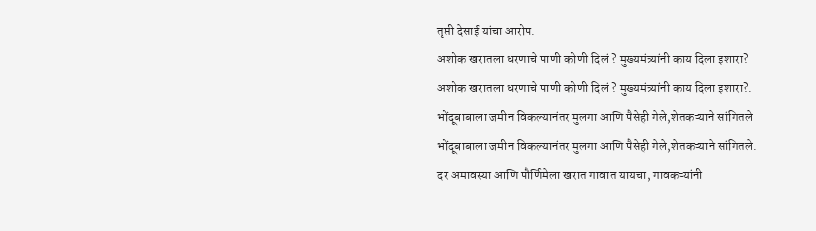तृप्ती देसाई यांचा आरोप.
अशोक खरातला धरणाचे पाणी कोणी दिलं ? मुख्यमंत्र्यांनी काय दिला इशारा?
अशोक खरातला धरणाचे पाणी कोणी दिलं ? मुख्यमंत्र्यांनी काय दिला इशारा?.
भोंदूबाबाला जमीन विकल्यानंतर मुलगा आणि पैसेही गेले,शेतकऱ्याने सांगितले
भोंदूबाबाला जमीन विकल्यानंतर मुलगा आणि पैसेही गेले,शेतकऱ्याने सांगितले.
दर अमावस्या आणि पौर्णिमेला खरात गावात यायचा, गावकऱ्यांनी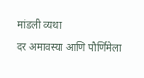मांडली व्यथा
दर अमावस्या आणि पौर्णिमेला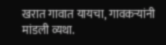खरात गावात यायचा, गावकऱ्यांनी मांडली व्यथा.